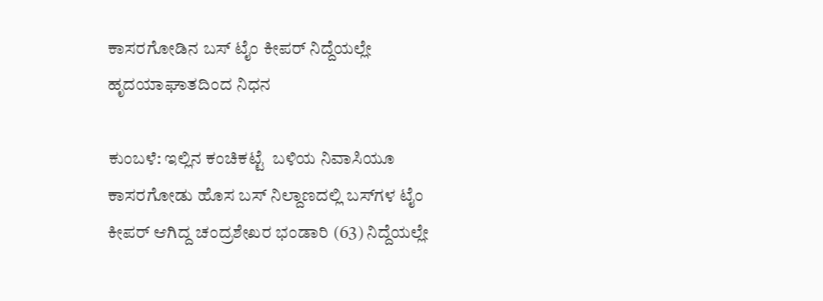ಕಾಸರಗೋಡಿನ ಬಸ್ ಟೈಂ ಕೀಪರ್ ನಿದ್ದೆಯಲ್ಲೇ ಹೃದಯಾಘಾತದಿಂದ ನಿಧನ

ಕುಂಬಳೆ: ಇಲ್ಲಿನ ಕಂಚಿಕಟ್ಟೆ  ಬಳಿಯ ನಿವಾಸಿಯೂ ಕಾಸರಗೋಡು ಹೊಸ ಬಸ್ ನಿಲ್ದಾಣದಲ್ಲಿ ಬಸ್‌ಗಳ ಟೈಂ ಕೀಪರ್ ಆಗಿದ್ದ ಚಂದ್ರಶೇಖರ ಭಂಡಾರಿ (63) ನಿದ್ದೆಯಲ್ಲೇ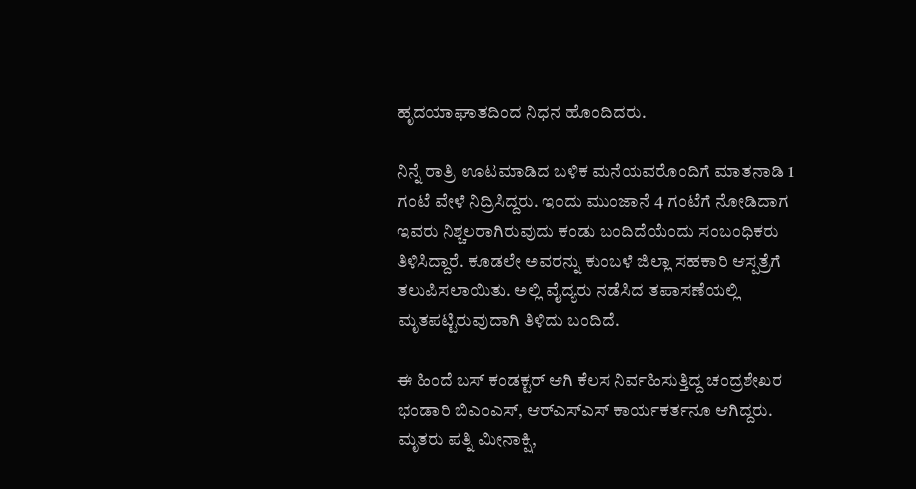ಹೃದಯಾಘಾತದಿಂದ ನಿಧನ ಹೊಂದಿದರು.

ನಿನ್ನೆ ರಾತ್ರಿ ಊಟಮಾಡಿದ ಬಳಿಕ ಮನೆಯವರೊಂದಿಗೆ ಮಾತನಾಡಿ 1 ಗಂಟೆ ವೇಳೆ ನಿದ್ರಿಸಿದ್ದರು. ಇಂದು ಮುಂಜಾನೆ 4 ಗಂಟೆಗೆ ನೋಡಿದಾಗ ಇವರು ನಿಶ್ಚಲರಾಗಿರುವುದು ಕಂಡು ಬಂದಿದೆಯೆಂದು ಸಂಬಂಧಿಕರು ತಿಳಿಸಿದ್ದಾರೆ. ಕೂಡಲೇ ಅವರನ್ನು ಕುಂಬಳೆ ಜಿಲ್ಲಾ ಸಹಕಾರಿ ಆಸ್ಪತ್ರೆಗೆ ತಲುಪಿಸಲಾಯಿತು. ಅಲ್ಲಿ ವೈದ್ಯರು ನಡೆಸಿದ ತಪಾಸಣೆಯಲ್ಲಿ ಮೃತಪಟ್ಟಿರುವುದಾಗಿ ತಿಳಿದು ಬಂದಿದೆ.

ಈ ಹಿಂದೆ ಬಸ್ ಕಂಡಕ್ಟರ್ ಆಗಿ ಕೆಲಸ ನಿರ್ವಹಿಸುತ್ತಿದ್ದ ಚಂದ್ರಶೇಖರ ಭಂಡಾರಿ ಬಿಎಂಎಸ್, ಆರ್‌ಎಸ್‌ಎಸ್ ಕಾರ್ಯಕರ್ತನೂ ಆಗಿದ್ದರು. ಮೃತರು ಪತ್ನಿ ಮೀನಾಕ್ಷಿ,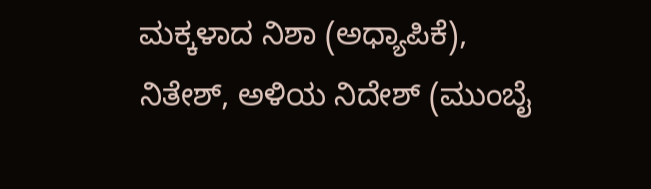ಮಕ್ಕಳಾದ ನಿಶಾ (ಅಧ್ಯಾಪಿಕೆ), ನಿತೇಶ್, ಅಳಿಯ ನಿದೇಶ್ (ಮುಂಬೈ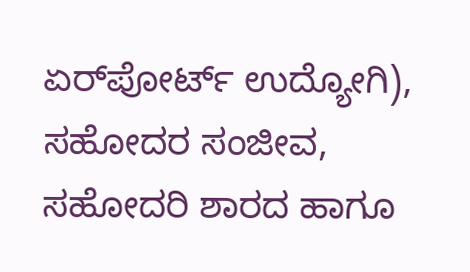ಏರ್‌ಪೋರ್ಟ್ ಉದ್ಯೋಗಿ),  ಸಹೋದರ ಸಂಜೀವ, ಸಹೋದರಿ ಶಾರದ ಹಾಗೂ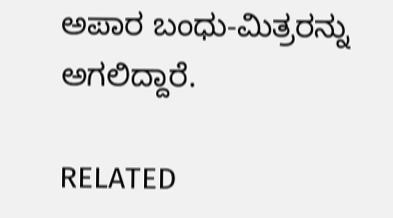ಅಪಾರ ಬಂಧು-ಮಿತ್ರರನ್ನು ಅಗಲಿದ್ದಾರೆ.

RELATED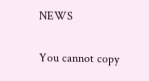NEWS

You cannot copy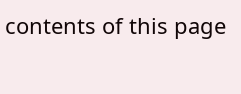contents of this page